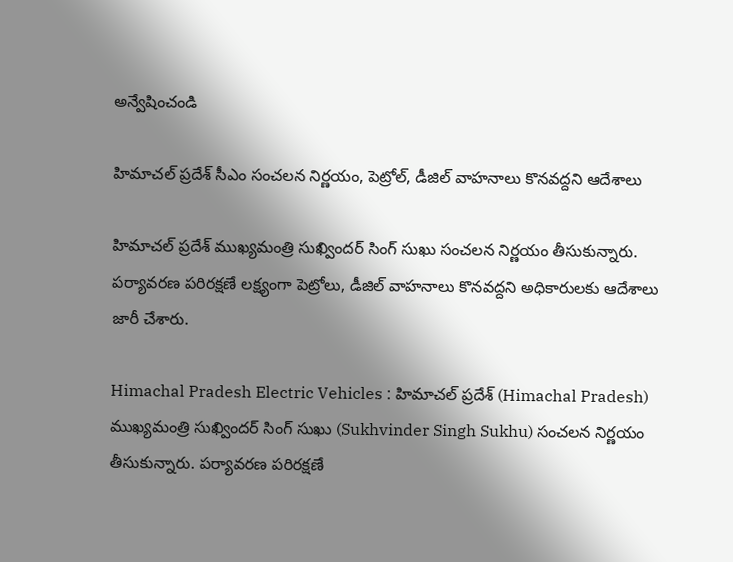అన్వేషించండి

హిమాచల్ ప్రదేశ్ సీఎం సంచలన నిర్ణయం, పెట్రోల్, డీజిల్ వాహనాలు కొనవద్దని ఆదేశాలు

హిమాచల్ ప్రదేశ్ ముఖ్యమంత్రి సుఖ్విందర్ సింగ్ సుఖు సంచలన నిర్ణయం తీసుకున్నారు. పర్యావరణ పరిరక్షణే లక్ష్యంగా పెట్రోలు, డీజిల్ వాహనాలు కొనవద్దని అధికారులకు ఆదేశాలు జారీ చేశారు.

Himachal Pradesh Electric Vehicles : హిమాచల్ ప్రదేశ్ (Himachal Pradesh) ముఖ్యమంత్రి సుఖ్విందర్ సింగ్ సుఖు (Sukhvinder Singh Sukhu) సంచలన నిర్ణయం తీసుకున్నారు. పర్యావరణ పరిరక్షణే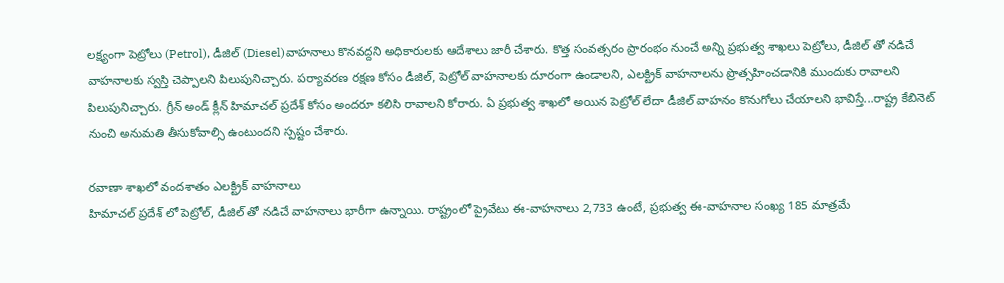లక్ష్యంగా పెట్రోలు (Petrol), డీజిల్ (Diesel)వాహనాలు కొనవద్దని అధికారులకు ఆదేశాలు జారీ చేశారు. కొత్త సంవత్సరం ప్రారంభం నుంచే అన్ని ప్రభుత్వ శాఖలు పెట్రోలు, డీజిల్ తో నడిచే వాహనాలకు స్వస్తి చెప్పాలని పిలుపునిచ్చారు. పర్యావరణ రక్షణ కోసం డీజిల్, పెట్రోల్ వాహనాలకు దూరంగా ఉండాలని, ఎలక్ట్రిక్ వాహనాలను ప్రొత్సహించడానికి ముందుకు రావాలని పిలుపునిచ్చారు. గ్రీన్ అండ్ క్లీన్ హిమాచల్ ప్రదేశ్ కోసం అందరూ కలిసి రావాలని కోరారు. ఏ ప్రభుత్వ శాఖలో అయిన పెట్రోల్ లేదా డీజిల్ వాహనం కొనుగోలు చేయాలని భావిస్తే...రాష్ట్ర కేబినెట్ నుంచి అనుమతి తీసుకోవాల్సి ఉంటుందని స్పష్టం చేశారు.

రవాణా శాఖలో వందశాతం ఎలక్ట్రిక్ వాహనాలు
హిమాచల్ ప్రదేశ్ లో పెట్రోల్, డీజిల్ తో నడిచే వాహనాలు భారీగా ఉన్నాయి. రాష్ట్రంలో ప్రైవేటు ఈ-వాహనాలు 2,733 ఉంటే, ప్రభుత్వ ఈ-వాహనాల సంఖ్య 185 మాత్రమే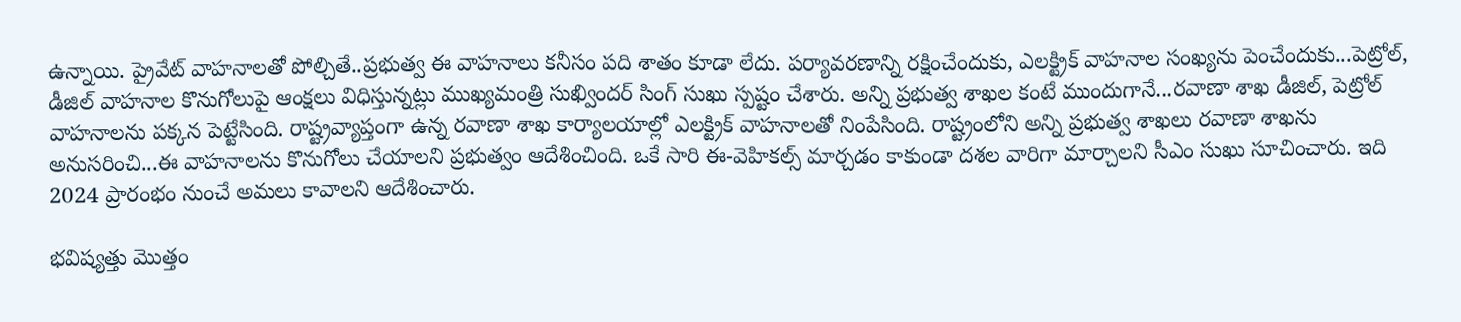ఉన్నాయి. ప్రైవేట్ వాహనాలతో పోల్చితే..ప్రభుత్వ ఈ వాహనాలు కనీసం పది శాతం కూడా లేదు. పర్యావరణాన్ని రక్షించేందుకు, ఎలక్ట్రిక్ వాహనాల సంఖ్యను పెంచేందుకు...పెట్రోల్, డీజిల్ వాహనాల కొనుగోలుపై ఆంక్షలు విధిస్తున్నట్లు ముఖ్యమంత్రి సుఖ్విందర్ సింగ్ సుఖు స్పష్టం చేశారు. అన్ని ప్రభుత్వ శాఖల కంటే ముందుగానే...రవాణా శాఖ డీజిల్, పెట్రోల్ వాహనాలను పక్కన పెట్టేసింది. రాష్ట్రవ్యాప్తంగా ఉన్న రవాణా శాఖ కార్యాలయాల్లో ఎలక్ట్రిక్ వాహనాలతో నింపేసింది. రాష్ట్రంలోని అన్ని ప్రభుత్వ శాఖలు రవాణా శాఖను అనుసరించి...ఈ వాహనాలను కొనుగోలు చేయాలని ప్రభుత్వం ఆదేశించింది. ఒకే సారి ఈ-వెహికల్స్ మార్చడం కాకుండా దశల వారిగా మార్చాలని సీఎం సుఖు సూచించారు. ఇది 2024 ప్రారంభం నుంచే అమలు కావాలని ఆదేశించారు.

భవిష్యత్తు మొత్తం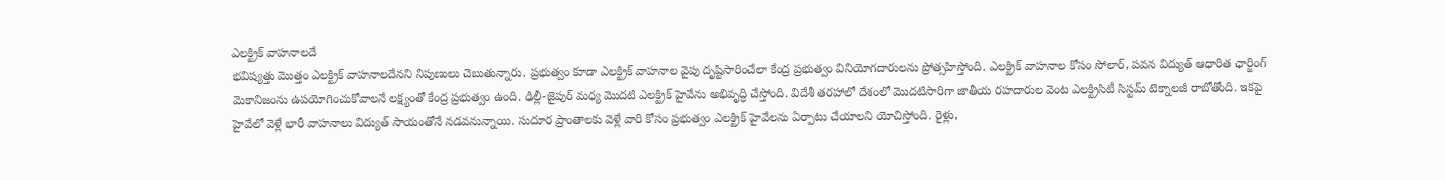ఎలక్ట్రిక్ వాహనాలదే
భవిష్యత్తు మొత్తం ఎలక్ట్రిక్ వాహనాలదేనని నిపుణులు చెబుతున్నారు. ప్రభుత్వం కూడా ఎలక్ట్రిక్ వాహనాల వైపు దృష్టిసారించేలా కేంద్ర ప్రభుత్వం వినియోగదారులను ప్రోత్సహిస్తోంది. ఎలక్ట్రిక్‌ వాహనాల కోసం సోలార్‌, పవన విద్యుత్‌ ఆధారిత ఛార్జింగ్‌ మెకానిజంను ఉపయోగించుకోవాలనే లక్ష్యంతో కేంద్ర ప్రభుత్వం ఉంది. ఢిల్లీ-జైపుర్ మధ్య మొదటి ఎలక్ట్రిక్‌ హైవేను అభివృద్ధి చేస్తోంది. విదేశీ తరహాలో దేశంలో మొదటిసారిగా జాతీయ రహదారుల వెంట ఎలక్ట్రిసిటీ సిస్టమ్ టెక్నాలజీ రాబోతోంది. ఇకపై హైవేలో వెళ్లే భారీ వాహనాలు విద్యుత్ సాయంతోనే నడవనున్నాయి. సుదూర ప్రాంతాలకు వెళ్లే వారి కోసం ప్రభుత్వం ఎలక్ట్రిక్‌ హైవేలను ఏర్పాటు చేయాలని యోచిస్తోంది. రైళ్లు,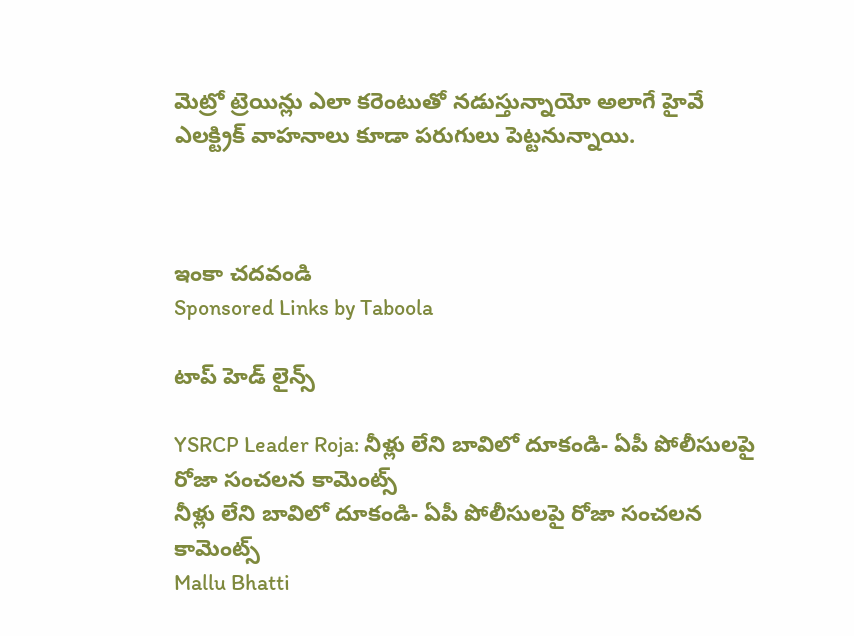మెట్రో ట్రెయిన్లు ఎలా కరెంటుతో నడుస్తున్నాయో అలాగే హైవే ఎలక్ట్రిక్ వాహనాలు కూడా పరుగులు పెట్టనున్నాయి.



ఇంకా చదవండి
Sponsored Links by Taboola

టాప్ హెడ్ లైన్స్

YSRCP Leader Roja: నీళ్లు లేని బావిలో దూకండి- ఏపీ పోలీసులపై రోజా సంచలన కామెంట్స్
నీళ్లు లేని బావిలో దూకండి- ఏపీ పోలీసులపై రోజా సంచలన కామెంట్స్
Mallu Bhatti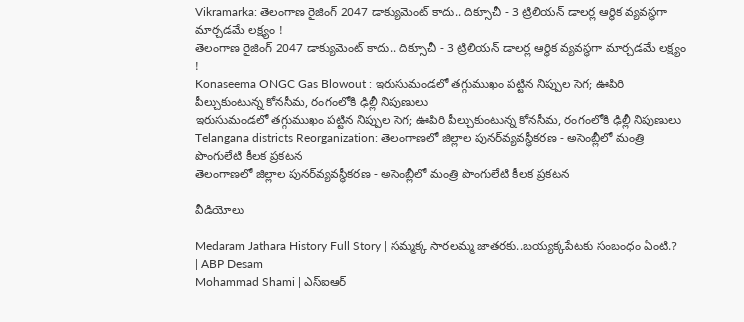Vikramarka: తెలంగాణ రైజింగ్ 2047 డాక్యుమెంట్ కాదు.. దిక్సూచీ - 3 ట్రిలియన్ డాలర్ల ఆర్థిక వ్యవస్థగా మార్చడమే లక్ష్యం !
తెలంగాణ రైజింగ్ 2047 డాక్యుమెంట్ కాదు.. దిక్సూచీ - 3 ట్రిలియన్ డాలర్ల ఆర్థిక వ్యవస్థగా మార్చడమే లక్ష్యం !
Konaseema ONGC Gas Blowout : ఇరుసుమండలో తగ్గుముఖం పట్టిన నిప్పుల సెగ; ఊపిరి పీల్చుకుంటున్న కోనసీమ, రంగంలోకి ఢిల్లీ నిపుణులు
ఇరుసుమండలో తగ్గుముఖం పట్టిన నిప్పుల సెగ; ఊపిరి పీల్చుకుంటున్న కోనసీమ, రంగంలోకి ఢిల్లీ నిపుణులు
Telangana districts Reorganization: తెలంగాణలో జిల్లాల పునర్‌వ్యవస్థీకరణ - అసెంబ్లీలో మంత్రి పొంగులేటి కీలక ప్రకటన
తెలంగాణలో జిల్లాల పునర్‌వ్యవస్థీకరణ - అసెంబ్లీలో మంత్రి పొంగులేటి కీలక ప్రకటన

వీడియోలు

Medaram Jathara History Full Story | సమ్మక్క సారలమ్మ జాతరకు..బయ్యక్కపేటకు సంబంధం ఏంటి.? | ABP Desam
Mohammad Shami | ఎస్ఐఆర్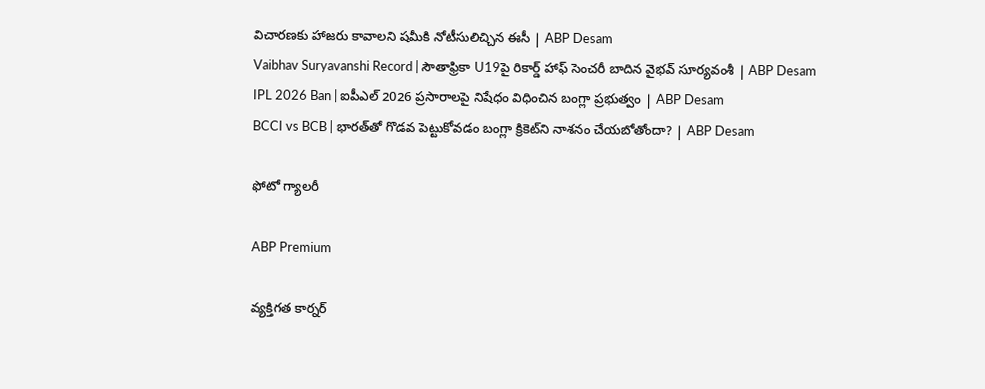విచారణకు హాజరు కావాలని షమీకి నోటీసులిచ్చిన ఈసీ | ABP Desam
Vaibhav Suryavanshi Record | సౌతాఫ్రికా U19పై రికార్డ్ హాఫ్ సెంచరీ బాదిన వైభవ్ సూర్యవంశీ | ABP Desam
IPL 2026 Ban | ఐపీఎల్ 2026 ప్రసారాలపై నిషేధం విధించిన బంగ్లా ప్రభుత్వం | ABP Desam
BCCI vs BCB | భారత్‌తో గొడవ పెట్టుకోవడం బంగ్లా క్రికెట్‌ని నాశనం చేయబోతోందా? | ABP Desam

ఫోటో గ్యాలరీ

ABP Premium

వ్యక్తిగత కార్నర్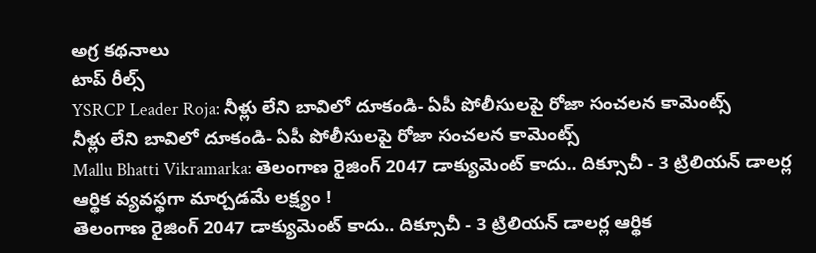అగ్ర కథనాలు
టాప్ రీల్స్
YSRCP Leader Roja: నీళ్లు లేని బావిలో దూకండి- ఏపీ పోలీసులపై రోజా సంచలన కామెంట్స్
నీళ్లు లేని బావిలో దూకండి- ఏపీ పోలీసులపై రోజా సంచలన కామెంట్స్
Mallu Bhatti Vikramarka: తెలంగాణ రైజింగ్ 2047 డాక్యుమెంట్ కాదు.. దిక్సూచీ - 3 ట్రిలియన్ డాలర్ల ఆర్థిక వ్యవస్థగా మార్చడమే లక్ష్యం !
తెలంగాణ రైజింగ్ 2047 డాక్యుమెంట్ కాదు.. దిక్సూచీ - 3 ట్రిలియన్ డాలర్ల ఆర్థిక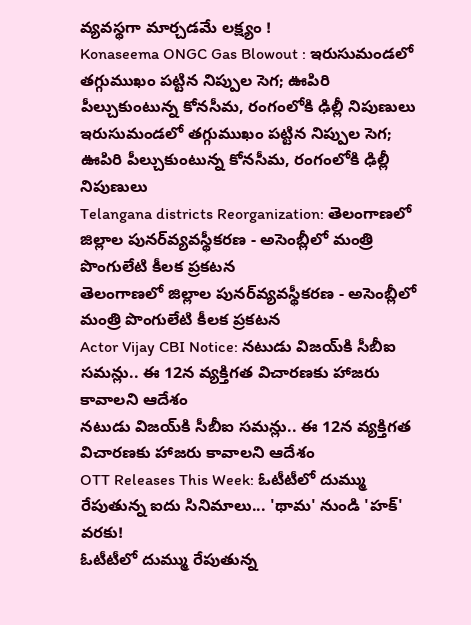వ్యవస్థగా మార్చడమే లక్ష్యం !
Konaseema ONGC Gas Blowout : ఇరుసుమండలో తగ్గుముఖం పట్టిన నిప్పుల సెగ; ఊపిరి పీల్చుకుంటున్న కోనసీమ, రంగంలోకి ఢిల్లీ నిపుణులు
ఇరుసుమండలో తగ్గుముఖం పట్టిన నిప్పుల సెగ; ఊపిరి పీల్చుకుంటున్న కోనసీమ, రంగంలోకి ఢిల్లీ నిపుణులు
Telangana districts Reorganization: తెలంగాణలో జిల్లాల పునర్‌వ్యవస్థీకరణ - అసెంబ్లీలో మంత్రి పొంగులేటి కీలక ప్రకటన
తెలంగాణలో జిల్లాల పునర్‌వ్యవస్థీకరణ - అసెంబ్లీలో మంత్రి పొంగులేటి కీలక ప్రకటన
Actor Vijay CBI Notice: నటుడు విజయ్‌కి సీబీఐ సమన్లు.. ఈ 12న వ్యక్తిగత విచారణకు హాజరు కావాలని ఆదేశం
నటుడు విజయ్‌కి సీబీఐ సమన్లు.. ఈ 12న వ్యక్తిగత విచారణకు హాజరు కావాలని ఆదేశం
OTT Releases This Week: ఓటీటీలో దుమ్ము రేపుతున్న ఐదు సినిమాలు... 'థామ' నుండి 'హక్' వరకు!
ఓటీటీలో దుమ్ము రేపుతున్న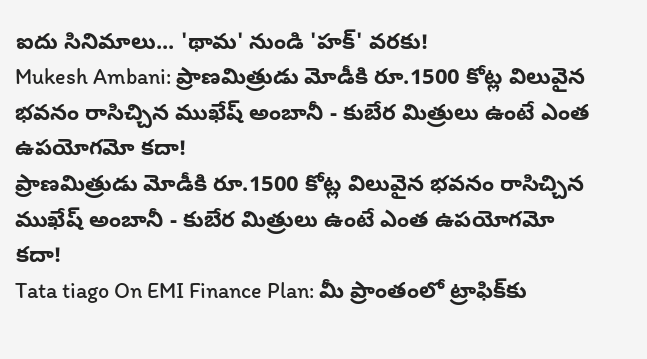ఐదు సినిమాలు... 'థామ' నుండి 'హక్' వరకు!
Mukesh Ambani: ప్రాణమిత్రుడు మోడీకి రూ.1500 కోట్ల విలువైన భవనం రాసిచ్చిన ముఖేష్ అంబానీ - కుబేర మిత్రులు ఉంటే ఎంత ఉపయోగమో కదా!
ప్రాణమిత్రుడు మోడీకి రూ.1500 కోట్ల విలువైన భవనం రాసిచ్చిన ముఖేష్ అంబానీ - కుబేర మిత్రులు ఉంటే ఎంత ఉపయోగమో కదా!
Tata tiago On EMI Finance Plan: మీ ప్రాంతంలో ట్రాఫిక్‌కు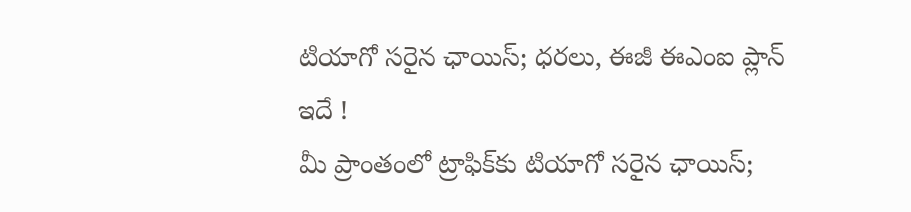టియాగో సరైన ఛాయిస్‌; ధరలు, ఈజీ ఈఎంఐ ప్లాన్‌ ఇదే !
మీ ప్రాంతంలో ట్రాఫిక్‌కు టియాగో సరైన ఛాయిస్‌;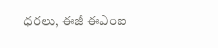ధరలు, ఈజీ ఈఎంఐ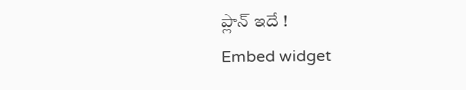ప్లాన్‌ ఇదే !
Embed widget